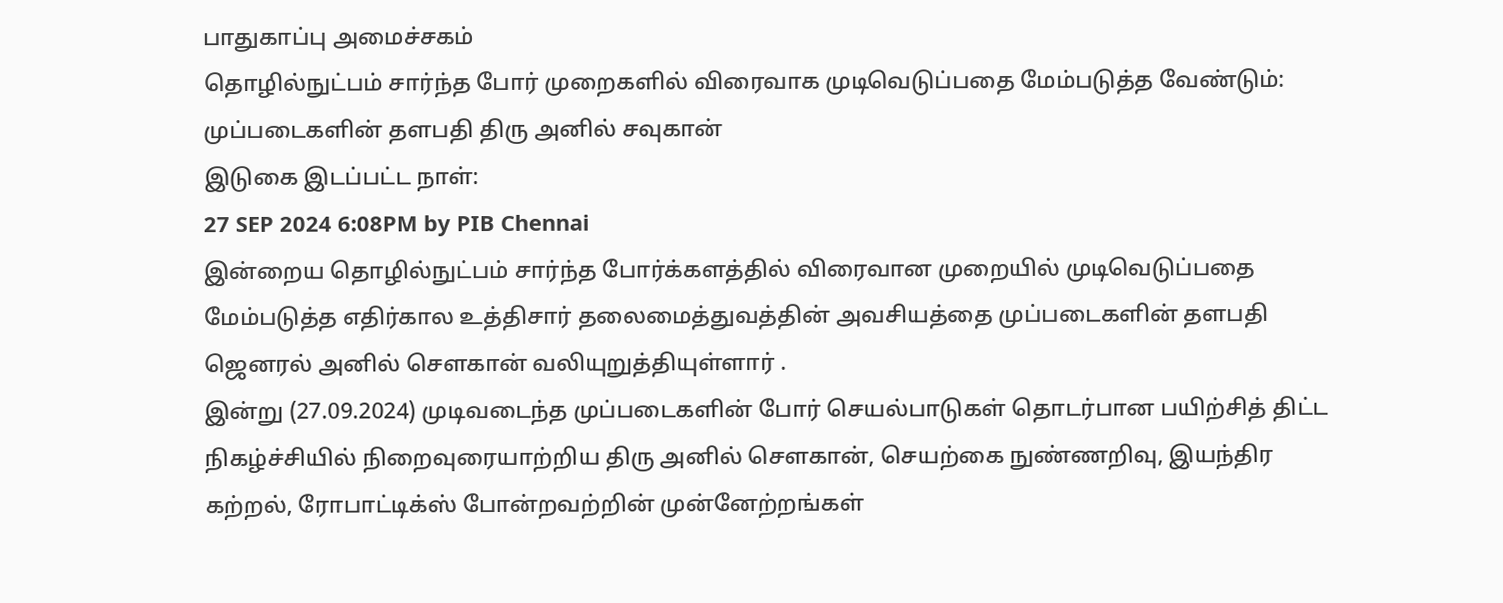பாதுகாப்பு அமைச்சகம்
தொழில்நுட்பம் சார்ந்த போர் முறைகளில் விரைவாக முடிவெடுப்பதை மேம்படுத்த வேண்டும்: முப்படைகளின் தளபதி திரு அனில் சவுகான்
இடுகை இடப்பட்ட நாள்:
27 SEP 2024 6:08PM by PIB Chennai
இன்றைய தொழில்நுட்பம் சார்ந்த போர்க்களத்தில் விரைவான முறையில் முடிவெடுப்பதை மேம்படுத்த எதிர்கால உத்திசார் தலைமைத்துவத்தின் அவசியத்தை முப்படைகளின் தளபதி ஜெனரல் அனில் சௌகான் வலியுறுத்தியுள்ளார் .
இன்று (27.09.2024) முடிவடைந்த முப்படைகளின் போர் செயல்பாடுகள் தொடர்பான பயிற்சித் திட்ட நிகழ்ச்சியில் நிறைவுரையாற்றிய திரு அனில் சௌகான், செயற்கை நுண்ணறிவு, இயந்திர கற்றல், ரோபாட்டிக்ஸ் போன்றவற்றின் முன்னேற்றங்கள்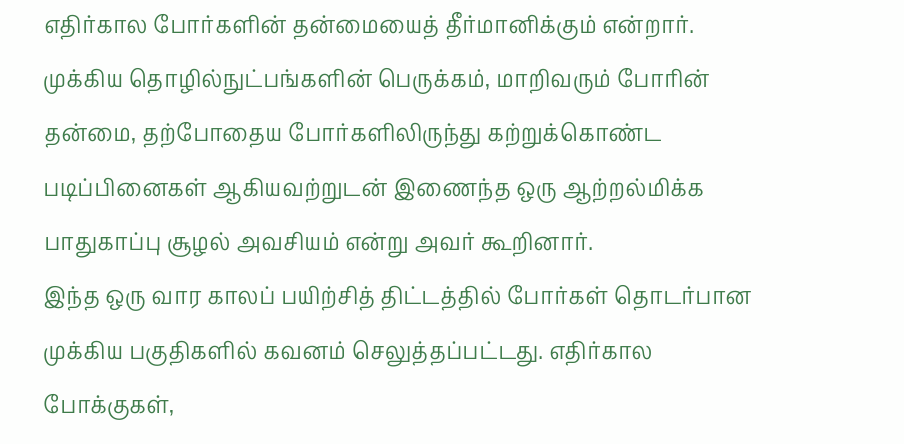எதிர்கால போர்களின் தன்மையைத் தீர்மானிக்கும் என்றார்.
முக்கிய தொழில்நுட்பங்களின் பெருக்கம், மாறிவரும் போரின் தன்மை, தற்போதைய போர்களிலிருந்து கற்றுக்கொண்ட படிப்பினைகள் ஆகியவற்றுடன் இணைந்த ஒரு ஆற்றல்மிக்க பாதுகாப்பு சூழல் அவசியம் என்று அவர் கூறினார்.
இந்த ஒரு வார காலப் பயிற்சித் திட்டத்தில் போர்கள் தொடர்பான முக்கிய பகுதிகளில் கவனம் செலுத்தப்பட்டது. எதிர்கால போக்குகள்,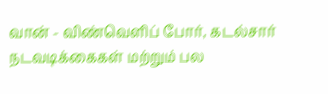வான் - விண்வெளிப் போர், கடல்சார் நடவடிக்கைகள் மற்றும் பல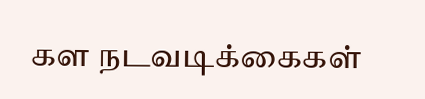கள நடவடிக்கைகள்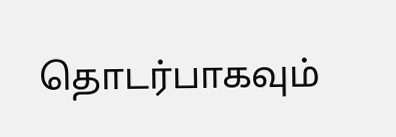தொடர்பாகவும்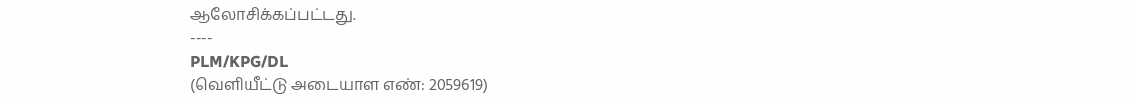ஆலோசிக்கப்பட்டது.
----
PLM/KPG/DL
(வெளியீட்டு அடையாள எண்: 2059619)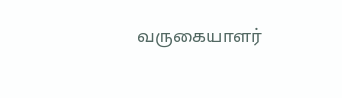வருகையாளர்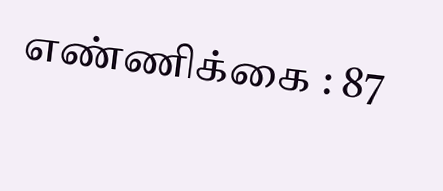எண்ணிக்கை : 87